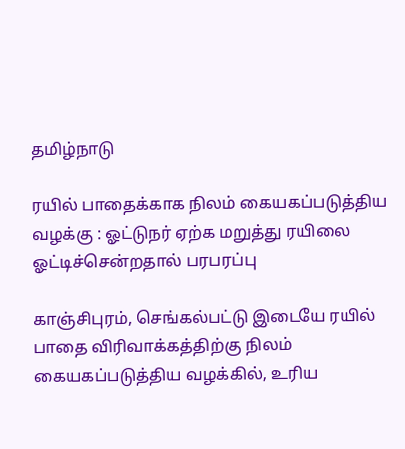தமிழ்நாடு

ரயில் பாதைக்காக நிலம் கையகப்படுத்திய வழக்கு : ஓட்டுநர் ஏற்க மறுத்து ரயிலை ஓட்டிச்சென்றதால் பரபரப்பு

காஞ்சிபுரம், செங்கல்பட்டு இடையே ரயில் பாதை விரிவாக்கத்திற்கு நிலம் கையகப்படுத்திய வழக்கில், உரிய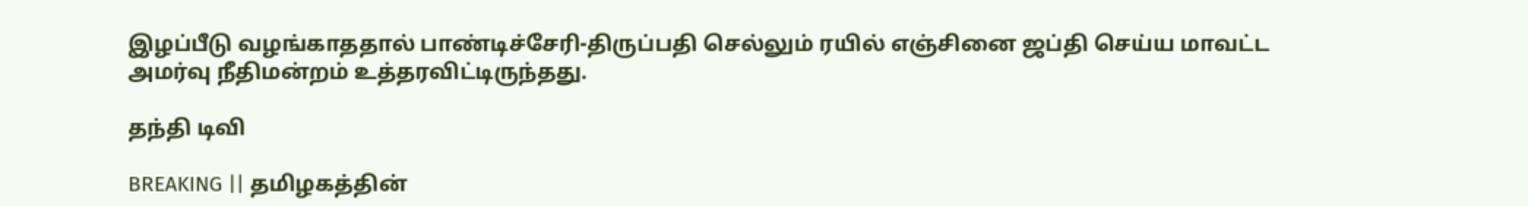இழப்பீடு வழங்காததால் பாண்டிச்சேரி-திருப்பதி செல்லும் ரயில் எஞ்சினை ஜப்தி செய்ய மாவட்ட அமர்வு நீதிமன்றம் உத்தரவிட்டிருந்தது.

தந்தி டிவி

BREAKING || தமிழகத்தின்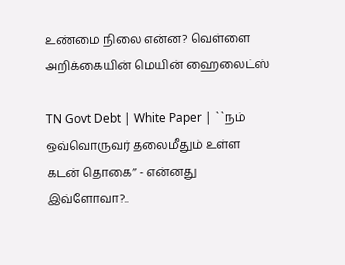உண்மை நிலை என்ன? வெள்ளை அறிக்கையின் மெயின் ஹைலைட்ஸ்

TN Govt Debt | White Paper | ``நம் ஒவ்வொருவர் தலைமீதும் உள்ள கடன் தொகை’’ - என்னது இவ்ளோவா?..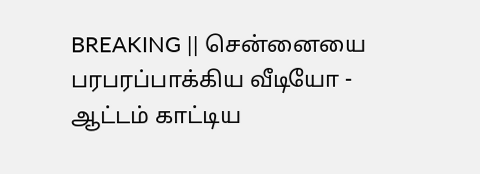BREAKING || சென்னையை பரபரப்பாக்கிய வீடியோ - ஆட்டம் காட்டிய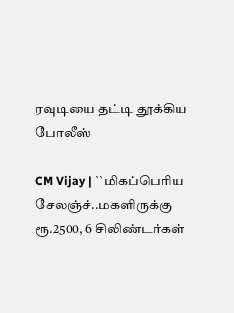ரவுடியை தட்டி தூக்கிய போலீஸ்

CM Vijay | ``மிகப்பெரிய சேலஞ்ச்..மகளிருக்கு ரூ.2500, 6 சிலிண்டர்கள்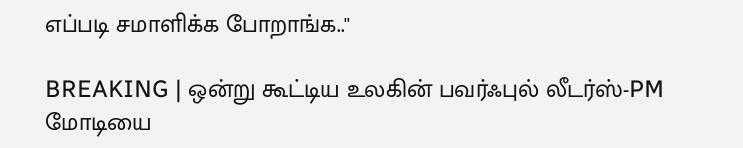எப்படி சமாளிக்க போறாங்க..''

BREAKING | ஒன்று கூட்டிய உலகின் பவர்ஃபுல் லீடர்ஸ்-PM மோடியை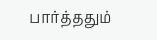பார்த்ததும்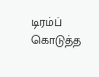டிரம்ப் கொடுத்த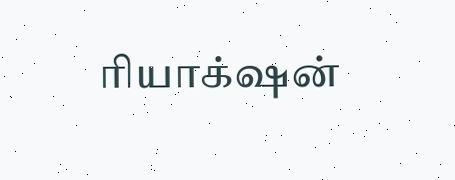ரியாக்‌ஷன்